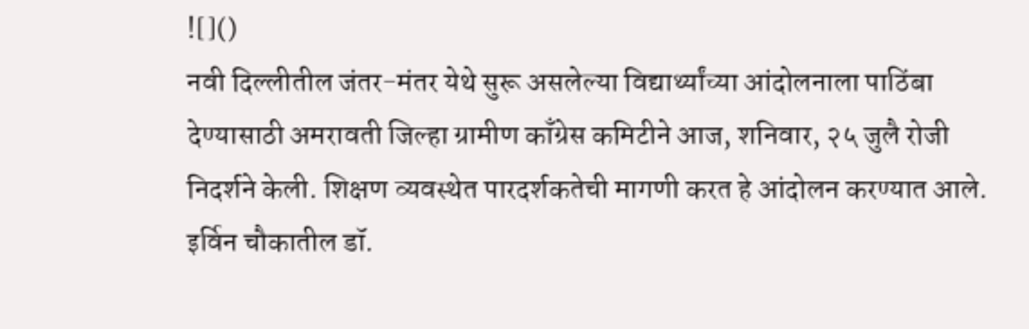![]()
नवी दिल्लीतील जंतर-मंतर येथे सुरू असलेल्या विद्यार्थ्यांच्या आंदोलनाला पाठिंबा देण्यासाठी अमरावती जिल्हा ग्रामीण काँग्रेस कमिटीने आज, शनिवार, २५ जुलै रोजी निदर्शने केली. शिक्षण व्यवस्थेत पारदर्शकतेची मागणी करत हे आंदोलन करण्यात आले. इर्विन चौकातील डॉ.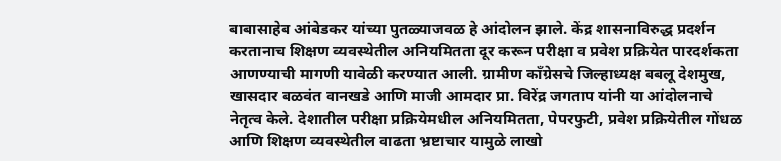बाबासाहेब आंबेडकर यांच्या पुतळ्याजवळ हे आंदोलन झाले. केंद्र शासनाविरुद्ध प्रदर्शन करतानाच शिक्षण व्यवस्थेतील अनियमितता दूर करून परीक्षा व प्रवेश प्रक्रियेत पारदर्शकता आणण्याची मागणी यावेळी करण्यात आली. ग्रामीण काँग्रेसचे जिल्हाध्यक्ष बबलू देशमुख, खासदार बळवंत वानखडे आणि माजी आमदार प्रा. विरेंद्र जगताप यांनी या आंदोलनाचे नेतृत्व केले. देशातील परीक्षा प्रक्रियेमधील अनियमितता, पेपरफुटी, प्रवेश प्रक्रियेतील गोंधळ आणि शिक्षण व्यवस्थेतील वाढता भ्रष्टाचार यामुळे लाखो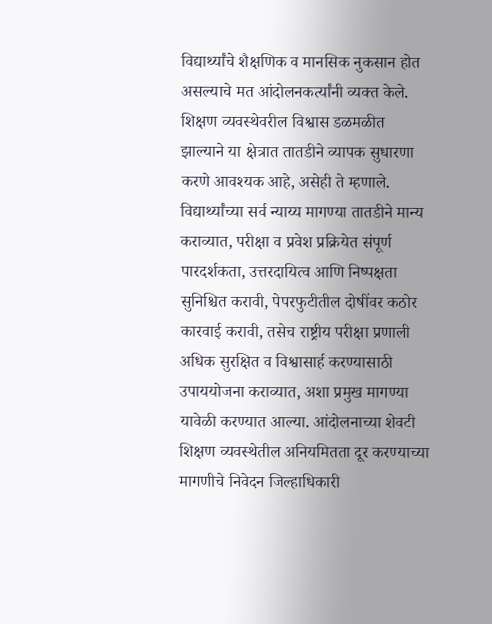विद्यार्थ्यांचे शैक्षणिक व मानसिक नुकसान होत असल्याचे मत आंदोलनकर्त्यांनी व्यक्त केले. शिक्षण व्यवस्थेवरील विश्वास डळमळीत झाल्याने या क्षेत्रात तातडीने व्यापक सुधारणा करणे आवश्यक आहे, असेही ते म्हणाले. विद्यार्थ्यांच्या सर्व न्याय्य मागण्या तातडीने मान्य कराव्यात, परीक्षा व प्रवेश प्रक्रियेत संपूर्ण पारदर्शकता, उत्तरदायित्व आणि निष्पक्षता सुनिश्चित करावी, पेपरफुटीतील दोषींवर कठोर कारवाई करावी, तसेच राष्ट्रीय परीक्षा प्रणाली अधिक सुरक्षित व विश्वासार्ह करण्यासाठी उपाययोजना कराव्यात, अशा प्रमुख मागण्या यावेळी करण्यात आल्या. आंदोलनाच्या शेवटी शिक्षण व्यवस्थेतील अनियमितता दूर करण्याच्या मागणीचे निवेदन जिल्हाधिकारी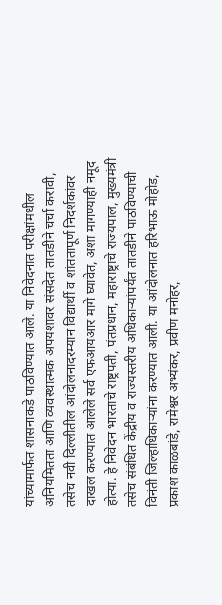यांच्यामार्फत शासनाकडे पाठविण्यात आले. या निवेदनात परीक्षांमधील अनियमितता आणि व्यवस्थात्मक अपयशावर संसदेत तातडीने चर्चा करावी, तसेच नवी दिल्लीतील आंदोलनादरम्यान विद्यार्थी व शांततापूर्ण निदर्शकांवर दाखल करण्यात आलेले सर्व एफआयआर मागे घ्यावेत, अशा मागण्याही नमूद होत्या. हे निवेदन भारताचे राष्ट्रपती, पंतप्रधान, महाराष्ट्राचे राज्यपाल, मुख्यमंत्री तसेच संबंधित केंद्रीय व राज्यस्तरीय अधिकाऱ्यांपर्यंत तातडीने पाठविण्याची विनंती जिल्हाधिकाऱ्यांना करण्यात आली. या आंदोलनात हरिभाऊ मोहोड, प्रकाश काळबांडे, रामेश्वर अभ्यंकर, प्रवीण मनोहर,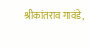श्रीकांतराव गावंडे,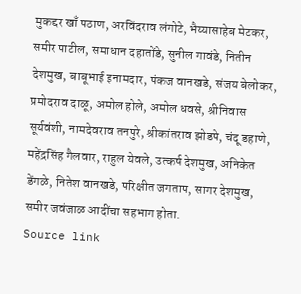मुकद्दर खाँ पठाण, अरविंदराव लंगोटे, भैय्यासाहेब मेटकर, समीर पाटील, समाधान दहातोंडे, सुनील गावंडे, नितीन देशमुख, बाबूभाई इनामदार, पंकज वानखडे, संजय बेलोकर, प्रमोदराव दाळू, अमोल होले, अमोल धवसे, श्रीनिवास सूर्यवंशी, नामदेवराव तनपुरे, श्रीकांतराव झोडपे, चंदू डहाणे, महेंद्रसिंह गैलवार, राहुल येवले, उत्कर्ष देशमुख, अनिकेत डेंगळे, नितेश वानखडे, परिक्षीत जगताप, सागर देशमुख, समीर जवंजाळ आदींचा सहभाग होता.
Source link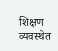शिक्षण व्यवस्थेत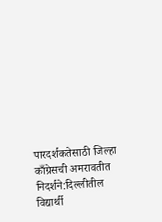पारदर्शकतेसाठी जिल्हा काँग्रेसची अमरावतीत निदर्शने:दिल्लीतील विद्यार्थी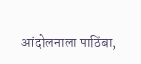आंदोलनाला पाठिंबा,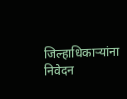जिल्हाधिकाऱ्यांना निवेदन